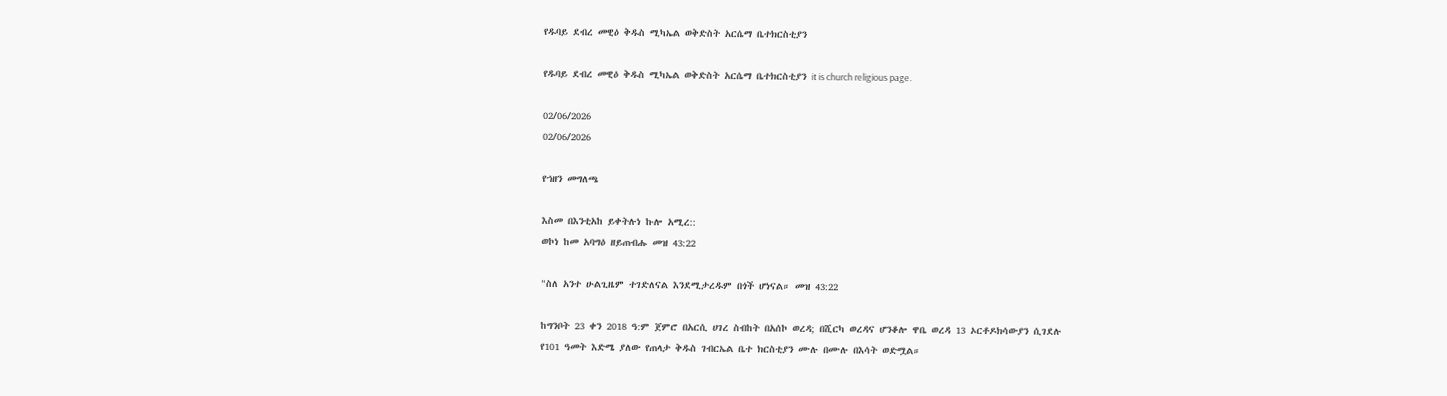የዱባይ ደብረ መዊዕ ቅዱስ ሚካኤል ወቅድስት አርሴማ ቤተክርስቲያን

የዱባይ ደብረ መዊዕ ቅዱስ ሚካኤል ወቅድስት አርሴማ ቤተክርስቲያን it is church religious page.

02/06/2026
02/06/2026

የኀዘን መግለጫ

እስመ በእንቲአከ ይቀትሉነ ኩሎ አሚረ::
ወኮነ ከመ አባግዕ ዘይጠብሑ መዝ 43:22

"ስለ አንተ ሁልጊዜም ተገድለናል እንደሚታረዱም በጎች ሆነናል። መዝ 43:22

ከግንቦት 23 ቀን 2018 ዓ:ም ጀምሮ በአርሲ ሀገረ ስብከት በአሰኮ ወረዳ; በሺርካ ወረዳና ሆንቆሎ ዋቤ ወረዳ 13 ኦርቶዶክሳውያን ሲገደሉ
የ101 ዓመት እድሜ ያለው የጠላታ ቅዱስ ገብርኤል ቤተ ክርስቲያን ሙሉ በሙሉ በእሳት ወድሟል።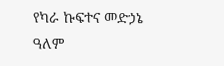የካራ ኩፍተና መድኃኔ ዓለም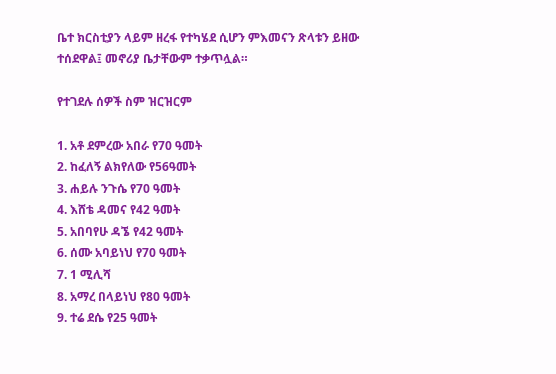ቤተ ክርስቲያን ላይም ዘረፋ የተካሄደ ሲሆን ምእመናን ጽላቱን ይዘው ተሰደዋል፤ መኖሪያ ቤታቸውም ተቃጥሏል።

የተገደሉ ሰዎች ስም ዝርዝርም

1. አቶ ደምረው አበራ የ70 ዓመት
2. ከፈለኝ ልክየለው የ56ዓመት
3. ሐይሉ ንጉሴ የ70 ዓመት
4. እሸቴ ዳመና የ42 ዓመት
5. አበባየሁ ዳኜ የ42 ዓመት
6. ሰሙ አባይነህ የ70 ዓመት
7. 1 ሚሊሻ
8. አማረ በላይነህ የ80 ዓመት
9. ተሬ ደሴ የ25 ዓመት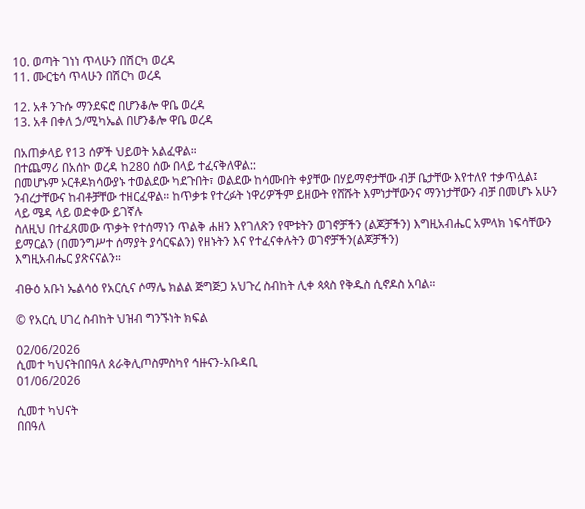10. ወጣት ገነነ ጥላሁን በሽርካ ወረዳ
11. ሙርቴሳ ጥላሁን በሽርካ ወረዳ

12. አቶ ንጉሱ ማንደፍሮ በሆንቆሎ ዋቤ ወረዳ
13. አቶ በቀለ ኃ/ሚካኤል በሆንቆሎ ዋቤ ወረዳ

በአጠቃላይ የ13 ሰዎች ህይወት አልፈዋል።
በተጨማሪ በአሰኮ ወረዳ ከ280 ሰው በላይ ተፈናቅለዋል::
በመሆኑም ኦርቶዶክሳውያኑ ተወልደው ካደጉበት፣ ወልደው ከሳሙበት ቀያቸው በሃይማኖታቸው ብቻ ቤታቸው እየተለየ ተቃጥሏል፤ ንብረታቸውና ከብቶቻቸው ተዘርፈዋል። ከጥቃቱ የተረፉት ነዋሪዎችም ይዘውት የሸሹት እምነታቸውንና ማንነታቸውን ብቻ በመሆኑ አሁን ላይ ሜዳ ላይ ወድቀው ይገኛሉ
ስለዚህ በተፈጸመው ጥቃት የተሰማነን ጥልቅ ሐዘን እየገለጽን የሞቱትን ወገኖቻችን (ልጆቻችን) እግዚአብሔር አምላክ ነፍሳቸውን ይማርልን (በመንግሥተ ሰማያት ያሳርፍልን) የዘኑትን እና የተፈናቀሉትን ወገኖቻችን(ልጆቻችን)
እግዚአብሔር ያጽናናልን።

ብፁዕ አቡነ ኤልሳዕ የአርሲና ሶማሌ ክልል ጅግጅጋ አህጉረ ስብከት ሊቀ ጳጳስ የቅዱስ ሲኖዶስ አባል።

© የአርሲ ሀገረ ስብከት ህዝብ ግንኙነት ክፍል

02/06/2026
ሲመተ ካህናትበበዓለ ጰራቅሊጦስምስካየ ኅዙናን-አቡዳቢ
01/06/2026

ሲመተ ካህናት
በበዓለ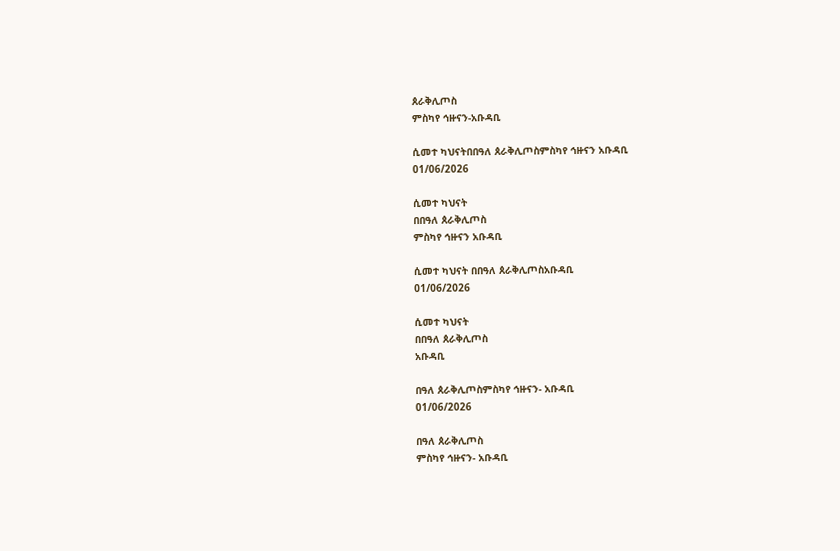ጰራቅሊጦስ
ምስካየ ኅዙናን-አቡዳቢ

ሲመተ ካህናትበበዓለ ጰራቅሊጦስምስካየ ኅዙናን አቡዳቢ
01/06/2026

ሲመተ ካህናት
በበዓለ ጰራቅሊጦስ
ምስካየ ኅዙናን አቡዳቢ

ሲመተ ካህናት በበዓለ ጰራቅሊጦስአቡዳቢ
01/06/2026

ሲመተ ካህናት
በበዓለ ጰራቅሊጦስ
አቡዳቢ

በዓለ ጰራቅሊጦስምስካየ ኅዙናን- አቡዳቢ
01/06/2026

በዓለ ጰራቅሊጦስ
ምስካየ ኅዙናን- አቡዳቢ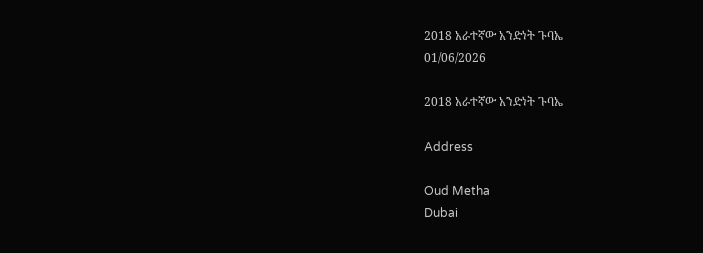2018 አራተኛው አንድነት ጉባኤ
01/06/2026

2018 አራተኛው አንድነት ጉባኤ

Address

Oud Metha
Dubai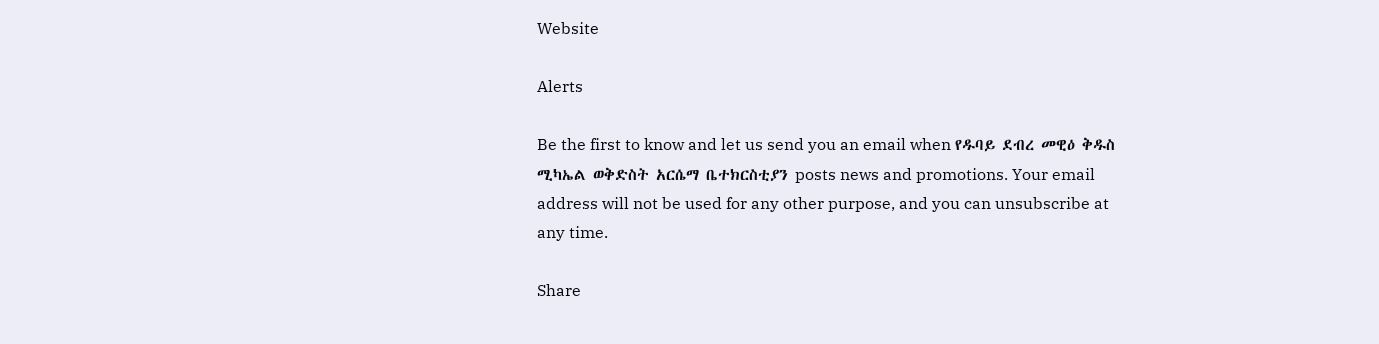Website

Alerts

Be the first to know and let us send you an email when የዱባይ ደብረ መዊዕ ቅዱስ ሚካኤል ወቅድስት አርሴማ ቤተክርስቲያን posts news and promotions. Your email address will not be used for any other purpose, and you can unsubscribe at any time.

Share